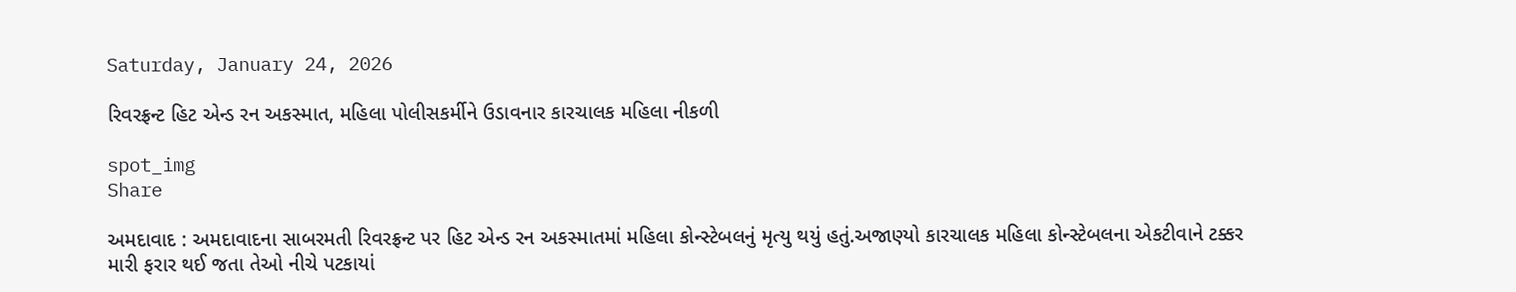Saturday, January 24, 2026

રિવરફ્રન્ટ હિટ એન્ડ રન અકસ્માત, મહિલા પોલીસકર્મીને ઉડાવનાર કારચાલક મહિલા નીકળી

spot_img
Share

અમદાવાદ : અમદાવાદના સાબરમતી રિવરફ્રન્ટ પર હિટ એન્ડ રન અકસ્માતમાં મહિલા કોન્સ્ટેબલનું મૃત્યુ થયું હતું.અજાણ્યો કારચાલક મહિલા કોન્સ્ટેબલના એકટીવાને ટક્કર મારી ફરાર થઈ જતા તેઓ નીચે પટકાયાં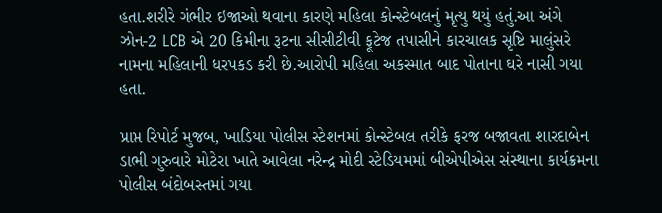હતા.શરીરે ગંભીર ઇજાઓ થવાના કારણે મહિલા કોન્સ્ટેબલનું મૃત્યુ થયું હતું.આ અંગે ઝોન-2 LCB એ 20 કિમીના રૂટના સીસીટીવી ફૂટેજ તપાસીને કારચાલક સૃષ્ટિ માલુંસરે નામના મહિલાની ધરપકડ કરી છે.આરોપી મહિલા અકસ્માત બાદ પોતાના ઘરે નાસી ગયા હતા.

પ્રાપ્ત રિપોર્ટ મુજબ, ખાડિયા પોલીસ સ્ટેશનમાં કોન્સ્ટેબલ તરીકે ફરજ બજાવતા શારદાબેન ડાભી ગુરુવારે મોટેરા ખાતે આવેલા નરેન્દ્ર મોદી સ્ટેડિયમમાં બીએપીએસ સંસ્થાના કાર્યક્રમના પોલીસ બંદોબસ્તમાં ગયા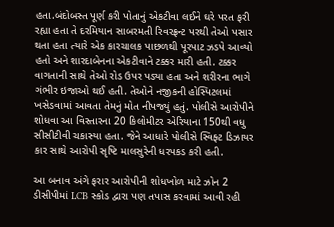હતા.બંદોબસ્ત પૂર્ણ કરી પોતાનું એકટીવા લઈને ઘરે પરત ફરી રહ્યા હતા તે દરમિયાન સાબરમતી રિવરફ્રન્ટ પરથી તેઓ પસાર થતા હતા ત્યારે એક કારચાલક પાછળથી પૂરપાટ ઝડપે આવ્યો હતો અને શારદાબેનના એકટીવાને ટક્કર મારી હતી. ટક્કર વાગતાની સાથે તેઓ રોડ ઉપર પડ્યા હતા અને શરીરના ભાગે ગંભીર ઇજાઓ થઈ હતી. તેઓને નજીકની હોસ્પિટલમાં ખસેડવામાં આવતા તેમનું મોત નીપજ્યું હતું. પોલીસે આરોપીને શોધવા આ વિસ્તારના 20 કિલોમીટર એરિયાના 150થી વધુ સીસીટીવી ચકાસ્યા હતા. જેને આધારે પોલીસે સ્વિફ્ટ ડિઝાયર કાર સાથે આરોપી સૃષ્ટિ માલસુરેની ધરપકડ કરી હતી.

આ બનાવ અંગે ફરાર આરોપીની શોધખોળ માટે ઝોન 2 ડીસીપીમાં LCB સ્કોડ દ્વારા પણ તપાસ કરવામાં આવી રહી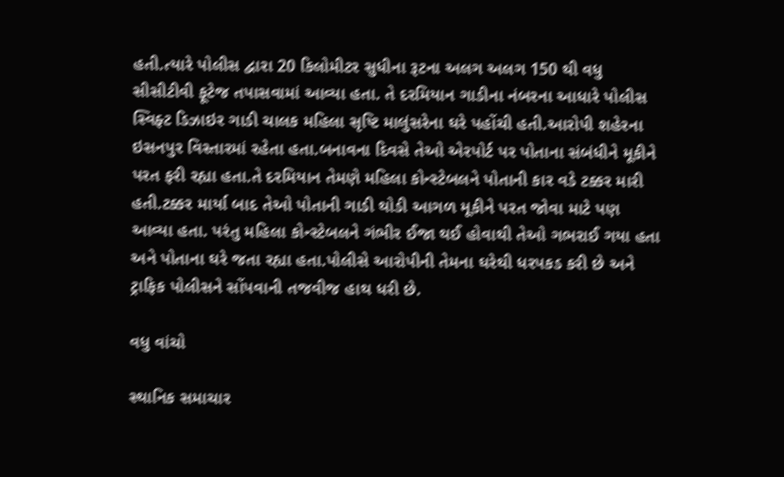હતી.ત્યારે પોલીસ દ્વારા 20 કિલોમીટર સુધીના રૂટના અલગ અલગ 150 થી વધુ સીસીટીવી ફૂટેજ તપાસવામાં આવ્યા હતા. તે દરમિયાન ગાડીના નંબરના આધારે પોલીસ સ્વિફ્ટ ડિઝાઇર ગાડી ચાલક મહિલા સૃષ્ટિ માલુંસરેના ઘરે પહોંચી હતી.આરોપી શહેરના ઇસનપુર વિસ્તારમાં રહેતા હતા.બનાવના દિવસે તેઓ એરપોર્ટ પર પોતાના સંબંધીને મૂકીને પરત ફરી રહ્યા હતા.તે દરમિયાન તેમણે મહિલા કોન્સ્ટેબલને પોતાની કાર વડે ટક્કર મારી હતી.ટક્કર માર્યા બાદ તેઓ પોતાની ગાડી થોડી આગળ મૂકીને પરત જોવા માટે પણ આવ્યા હતા. પરંતુ મહિલા કોન્સ્ટેબલને ગંભીર ઈજા થઈ હોવાથી તેઓ ગભરાઈ ગયા હતા અને પોતાના ઘરે જતા રહ્યા હતા.પોલીસે આરોપીની તેમના ઘરેથી ધરપકડ કરી છે અને ટ્રાફિક પોલીસને સોંપવાની તજવીજ હાથ ધરી છે.

વધુ વાંચો

સ્થાનિક સમાચાર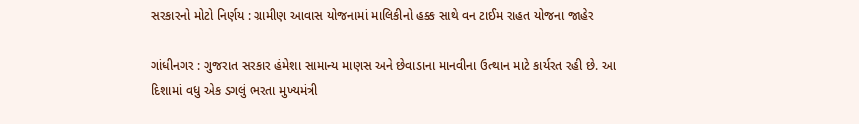સરકારનો મોટો નિર્ણય : ગ્રામીણ આવાસ યોજનામાં માલિકીનો હક્ક સાથે વન ટાઈમ રાહત યોજના જાહેર

ગાંધીનગર : ગુજરાત સરકાર હંમેશા સામાન્ય માણસ અને છેવાડાના માનવીના ઉત્થાન માટે કાર્યરત રહી છે. આ દિશામાં વધુ એક ડગલું ભરતા મુખ્યમંત્રી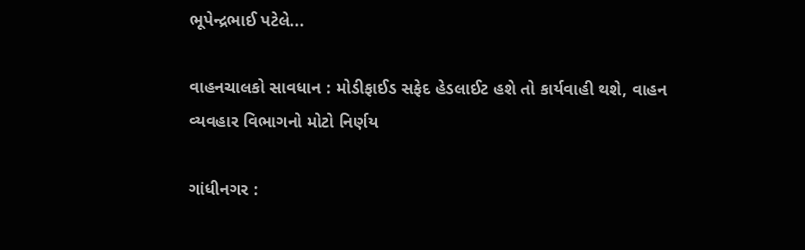ભૂપેન્દ્રભાઈ પટેલે...

વાહનચાલકો સાવધાન : મોડીફાઈડ સફેદ હેડલાઈટ હશે તો કાર્યવાહી થશે, વાહન વ્યવહાર વિભાગનો મોટો નિર્ણય

ગાંધીનગર :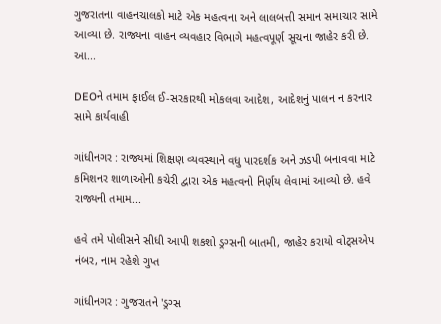ગુજરાતના વાહનચાલકો માટે એક મહત્વના અને લાલબત્તી સમાન સમાચાર સામે આવ્યા છે. રાજ્યના વાહન વ્યવહાર વિભાગે મહત્વપૂર્ણ સૂચના જાહેર કરી છે. આ...

DEOને તમામ ફાઈલ ઈ-સરકારથી મોકલવા આદેશ, આદેશનું પાલન ન કરનાર સામે કાર્યવાહી

ગાંધીનગર : રાજ્યમાં શિક્ષણ વ્યવસ્થાને વધુ પારદર્શક અને ઝડપી બનાવવા માટે કમિશનર શાળાઓની કચેરી દ્વારા એક મહત્વનો નિર્ણય લેવામાં આવ્યો છે. હવે રાજ્યની તમામ...

હવે તમે પોલીસને સીધી આપી શકશો ડ્રગ્સની બાતમી, જાહેર કરાયો વોટ્સએપ નંબર, નામ રહેશે ગુપ્ત

ગાંધીનગર : ગુજરાતને 'ડ્રગ્સ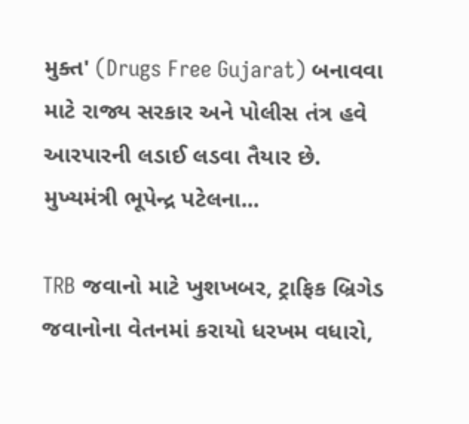મુક્ત' (Drugs Free Gujarat) બનાવવા માટે રાજ્ય સરકાર અને પોલીસ તંત્ર હવે આરપારની લડાઈ લડવા તૈયાર છે. મુખ્યમંત્રી ભૂપેન્દ્ર પટેલના...

TRB જવાનો માટે ખુશખબર, ટ્રાફિક બ્રિગેડ જવાનોના વેતનમાં કરાયો ધરખમ વધારો,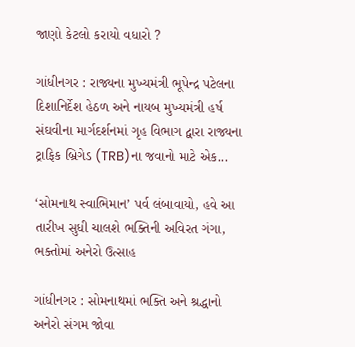જાણો કેટલો કરાયો વધારો ?

ગાંધીનગર : રાજ્યના મુખ્યમંત્રી ભૂપેન્દ્ર પટેલના દિશાનિર્દેશ હેઠળ અને નાયબ મુખ્યમંત્રી હર્ષ સંઘવીના માર્ગદર્શનમાં ગૃહ વિભાગ દ્વારા રાજ્યના ટ્રાફિક બ્રિગેડ (TRB)ના જવાનો માટે એક...

‘સોમનાથ સ્વાભિમાન’ પર્વ લંબાવાયો, હવે આ તારીખ સુધી ચાલશે ભક્તિની અવિરત ગંગા, ભક્તોમાં અનેરો ઉત્સાહ

ગાંધીનગર : સોમનાથમાં ભક્તિ અને શ્રદ્ધાનો અનેરો સંગમ જોવા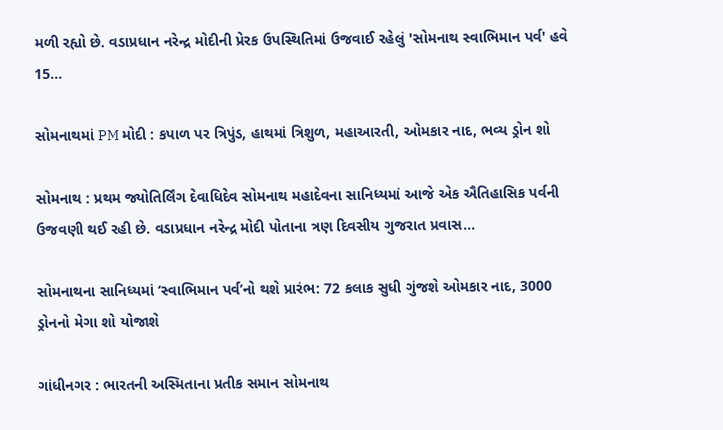મળી રહ્યો છે. વડાપ્રધાન નરેન્દ્ર મોદીની પ્રેરક ઉપસ્થિતિમાં ઉજવાઈ રહેલું 'સોમનાથ સ્વાભિમાન પર્વ' હવે 15...

સોમનાથમાં PM મોદી : કપાળ પર ત્રિપુંડ, હાથમાં ત્રિશુળ, મહાઆરતી, ઓમકાર નાદ, ભવ્ય ડ્રોન શો

સોમનાથ : પ્રથમ જ્યોતિર્લિંગ દેવાધિદેવ સોમનાથ મહાદેવના સાનિધ્યમાં આજે એક ઐતિહાસિક પર્વની ઉજવણી થઈ રહી છે. વડાપ્રધાન નરેન્દ્ર મોદી પોતાના ત્રણ દિવસીય ગુજરાત પ્રવાસ...

સોમનાથના સાનિધ્યમાં ‘સ્વાભિમાન પર્વ’નો થશે પ્રારંભ: 72 કલાક સુધી ગુંજશે ઓમકાર નાદ, 3000 ડ્રોનનો મેગા શો યોજાશે

ગાંધીનગર : ભારતની અસ્મિતાના પ્રતીક સમાન સોમનાથ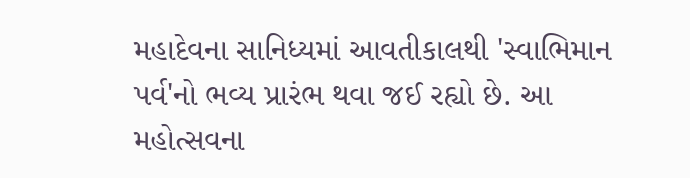મહાદેવના સાનિધ્યમાં આવતીકાલથી 'સ્વાભિમાન પર્વ'નો ભવ્ય પ્રારંભ થવા જઈ રહ્યો છે. આ મહોત્સવના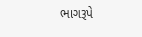ભાગરૂપે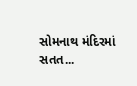સોમનાથ મંદિરમાં સતત...